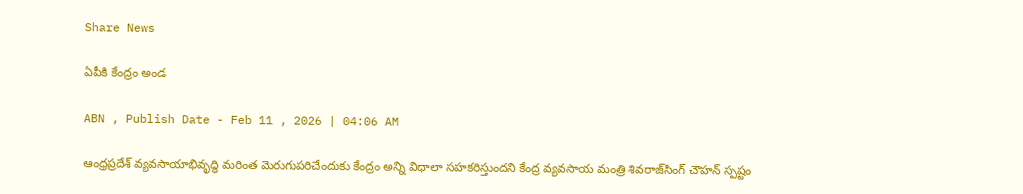Share News

ఏపీకి కేంద్రం అండ

ABN , Publish Date - Feb 11 , 2026 | 04:06 AM

ఆంధ్రప్రదేశ్‌ వ్యవసాయాభివృద్ధి మరింత మెరుగుపరిచేందుకు కేంద్రం అన్ని విధాలా సహకరిస్తుందని కేంద్ర వ్యవసాయ మంత్రి శివరాజ్‌సింగ్‌ చౌహన్‌ స్పష్టం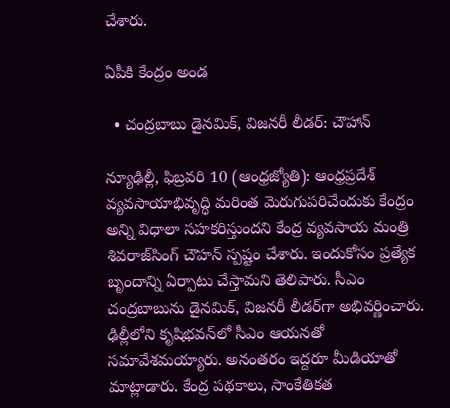చేశారు.

ఏపీకి కేంద్రం అండ

  • చంద్రబాబు డైనమిక్‌, విజనరీ లీడర్‌: చౌహాన్‌

న్యూఢిల్లీ, ఫిబ్రవరి 10 (ఆంధ్రజ్యోతి): ఆంధ్రప్రదేశ్‌ వ్యవసాయాభివృద్ధి మరింత మెరుగుపరిచేందుకు కేంద్రం అన్ని విధాలా సహకరిస్తుందని కేంద్ర వ్యవసాయ మంత్రి శివరాజ్‌సింగ్‌ చౌహన్‌ స్పష్టం చేశారు. ఇందుకోసం ప్రత్యేక బృందాన్ని ఏర్పాటు చేస్తామని తెలిపారు. సీఎం చంద్రబాబును డైనమిక్‌, విజనరీ లీడర్‌గా అభివర్ణించారు. ఢిల్లీలోని కృషిభవన్‌లో సీఎం ఆయనతో సమావేశమయ్యారు. అనంతరం ఇద్దరూ మీడియాతో మాట్లాడారు. కేంద్ర పథకాలు, సాంకేతికత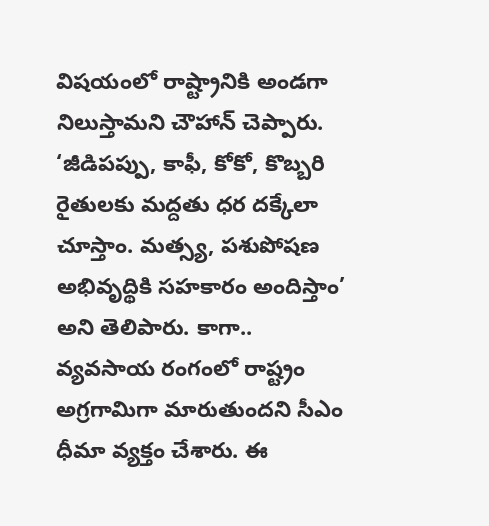విషయంలో రాష్ట్రానికి అండగా నిలుస్తామని చౌహాన్‌ చెప్పారు. ‘జీడిపప్పు, కాఫీ, కోకో, కొబ్బరి రైతులకు మద్దతు ధర దక్కేలా చూస్తాం. మత్స్య, పశుపోషణ అభివృద్థికి సహకారం అందిస్తాం’ అని తెలిపారు. కాగా.. వ్యవసాయ రంగంలో రాష్ట్రం అగ్రగామిగా మారుతుందని సీఎం ధీమా వ్యక్తం చేశారు. ఈ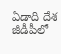ఏడాది దేశ జీడీపీలో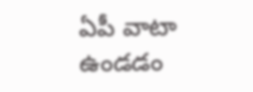ఏపీ వాటా ఉండడం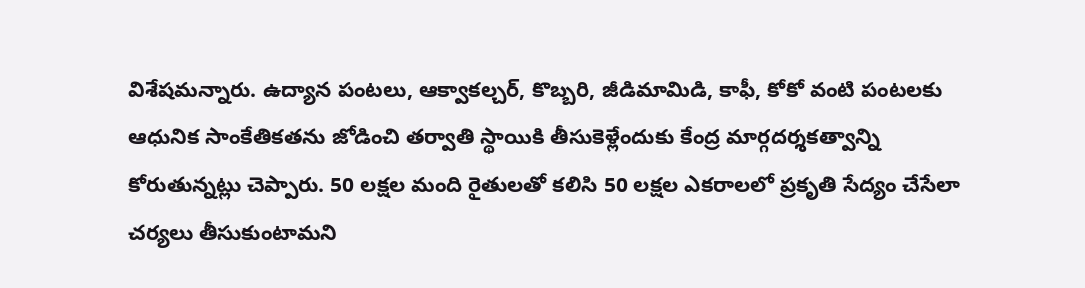విశేషమన్నారు. ఉద్యాన పంటలు, ఆక్వాకల్చర్‌, కొబ్బరి, జీడిమామిడి, కాఫీ, కోకో వంటి పంటలకు ఆధునిక సాంకేతికతను జోడించి తర్వాతి స్థాయికి తీసుకెళ్లేందుకు కేంద్ర మార్గదర్శకత్వాన్ని కోరుతున్నట్లు చెప్పారు. 50 లక్షల మంది రైతులతో కలిసి 50 లక్షల ఎకరాలలో ప్రకృతి సేద్యం చేసేలా చర్యలు తీసుకుంటామని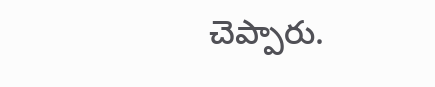చెప్పారు.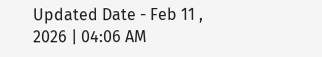Updated Date - Feb 11 , 2026 | 04:06 AM